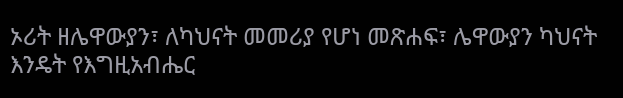ኦሪት ዘሌዋውያን፣ ለካህናት መመሪያ የሆነ መጽሐፍ፣ ሌዋውያን ካህናት እንዴት የእግዚአብሔር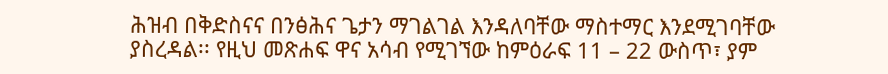ሕዝብ በቅድስናና በንፅሕና ጌታን ማገልገል እንዳለባቸው ማስተማር እንደሚገባቸው ያስረዳል፡፡ የዚህ መጽሐፍ ዋና አሳብ የሚገኘው ከምዕራፍ 11 – 22 ውስጥ፣ ያም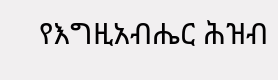የእግዚአብሔር ሕዝብ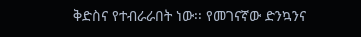ቅድስና የተብራራበት ነው፡፡ የመገናኛው ድንኳንና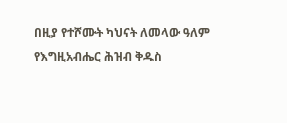በዚያ የተሾሙት ካህናት ለመላው ዓለም የእግዚአብሔር ሕዝብ ቅዱስ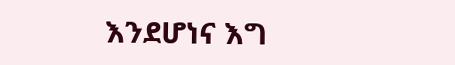እንደሆነና እግ